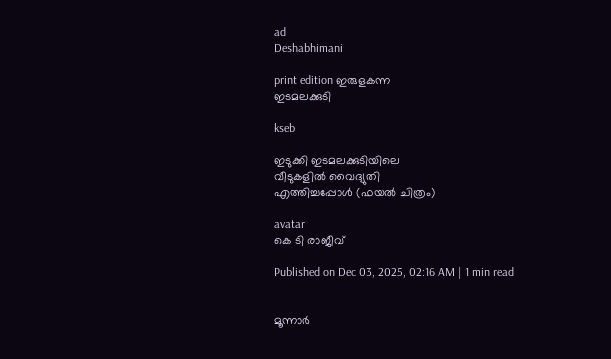ad
Deshabhimani

print edition ഇരുളകന്ന
ഇടമലക്കുടി

kseb

ഇടുക്കി ഇടമലക്കുടിയിലെ
വീടുകളിൽ വൈദ്യുതി
എത്തിച്ചപ്പോൾ (ഫയൽ ചിത്രം)

avatar
കെ ടി രാജീവ്‌

Published on Dec 03, 2025, 02:16 AM | 1 min read


മൂന്നാർ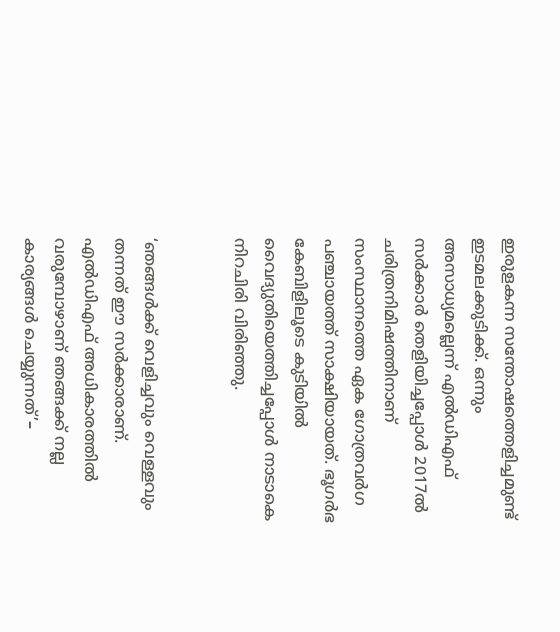ഇരുളകന്ന സന്തോഷത്തെളിച്ചമുണ്ട്‌ ഇടമലക്കുടിക്ക്‌. ഒന്നും അസാധ്യമല്ലെന്ന്‌ എൽഡിഎഫ്‌ സർക്കാർ തെളിയിച്ചപ്പോൾ 2017ൽ ചരിത്രനിമിഷത്തിനാണ്‌ സംസ്ഥാനത്തെ ഏക ഗോത്രവർഗ പഞ്ചായത്ത്‌ സാക്ഷിയായത്‌. ഭൂഗർഭ കേബിളിലൂടെ കുടിയിൽ വൈദ്യുതിയെത്തിച്ചപ്പോൾ നാടാകെ നിറചിരി വിരിഞ്ഞു.


‘ഞങ്ങൾക്ക് വെളിച്ചവും വെള്ളവും തന്നത്‌ ഇ‍ൗ സർക്കാരാണ്‌. എൽഡിഎഫ്‌ അധികാരത്തിൽ വരുമ്പോഴാണ് ഞങ്ങക്ക് നല്ല കാര്യങ്ങൾ ചെയ്യുന്നത്‌’–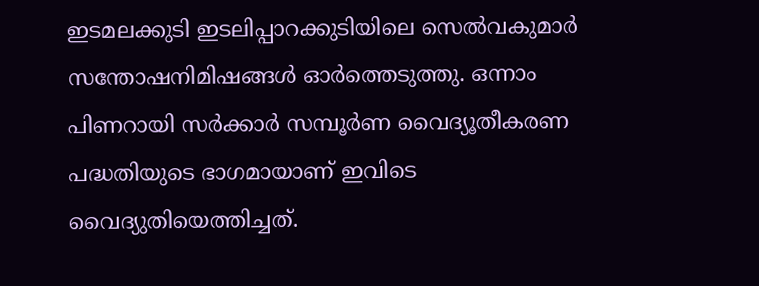ഇടമലക്കുടി ഇടലിപ്പാറക്കുടിയിലെ സെൽവകുമാർ സന്തോഷനിമിഷങ്ങൾ ഓർത്തെടുത്തു. ഒന്നാം പിണറായി സർക്കാർ സമ്പൂർണ വൈദ്യൂതീകരണ പദ്ധതിയുടെ ഭാഗമായാണ് ഇവിടെ വൈദ്യുതിയെത്തിച്ചത്.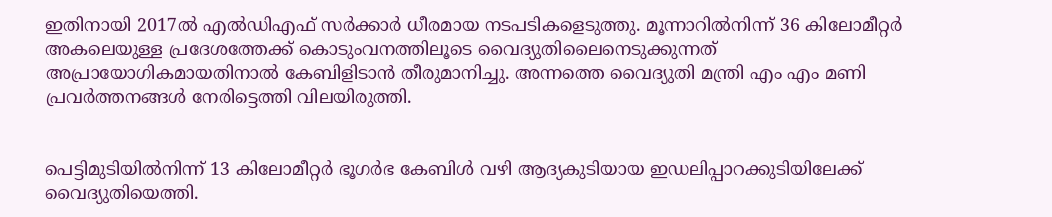ഇതിനായി 2017ൽ എൽഡിഎഫ്‌ സർക്കാർ ധീരമായ നടപടികളെടുത്തു. മൂന്നാറിൽനിന്ന് 36 കിലോമീറ്റർ അകലെയുള്ള പ്രദേശത്തേക്ക് കൊടുംവനത്തിലൂടെ വൈദ്യുതിലൈനെടുക്കുന്നത്‌ അപ്രായോഗികമായതിനാൽ കേബിളിടാൻ തീരുമാനിച്ചു. അന്നത്തെ വൈദ്യുതി മന്ത്രി എം എം മണി പ്രവർത്തനങ്ങൾ നേരിട്ടെത്തി വിലയിരുത്തി.


പെട്ടിമുടിയിൽനിന്ന് 13 കിലോമീറ്റർ ഭൂഗർഭ കേബിൾ വഴി ആദ്യകുടിയായ ഇഡലിപ്പാറക്കുടിയിലേക്ക് വൈദ്യുതിയെത്തി.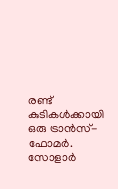രണ്ട് കുടികൾക്കായി ഒരു ട്രാൻസ്-ഫോമർ. സോളാർ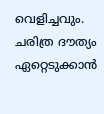വെളിച്ചവും. ചരിത്ര ദ‍ൗത്യം ഏറ്റെടുക്കാൻ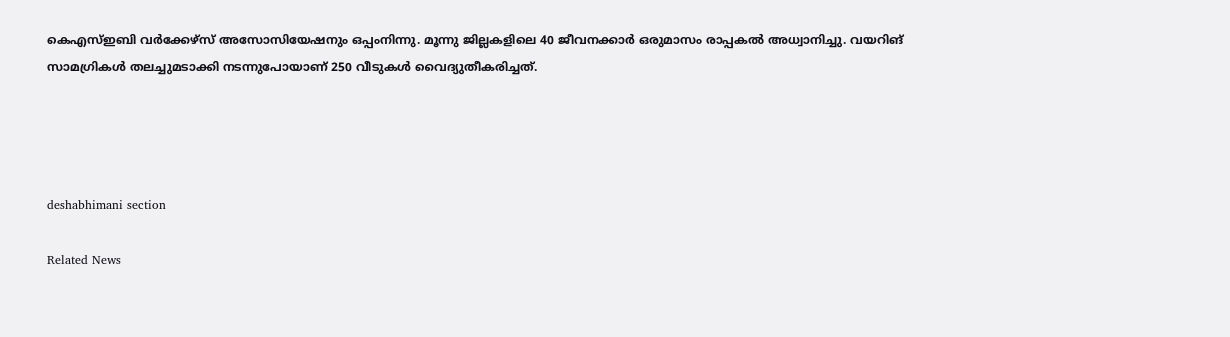കെഎസ്‌ഇബി വർക്കേഴ്‌സ്‌ അസോസിയേഷനും ഒപ്പംനിന്നു. മൂന്നു ജില്ലകളിലെ 40 ജീവനക്കാർ ഒരുമാസം രാപ്പകൽ അധ്വാനിച്ചു. വയറിങ്‌ സാമഗ്രികൾ തലച്ചുമടാക്കി നടന്നുപോയാണ്‌ 250 വീടുകൾ വൈദ്യുതീകരിച്ചത്‌.




deshabhimani section

Related News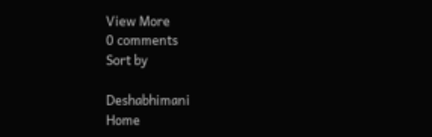View More
0 comments
Sort by

Deshabhimani
Home